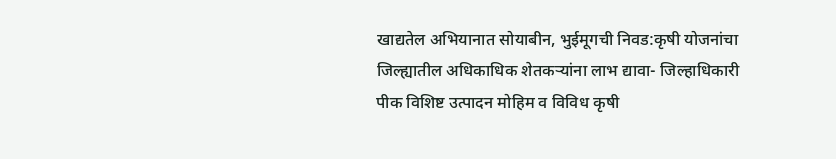खाद्यतेल अभियानात सोयाबीन, भुईमूगची निवड:कृषी योजनांचा जिल्ह्यातील अधिकाधिक शेतकऱ्यांना लाभ द्यावा- जिल्हाधिकारी
पीक विशिष्ट उत्पादन मोहिम व विविध कृषी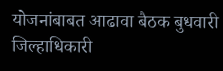योजनांबाबत आढावा बैठक बुधवारी जिल्हाधिकारी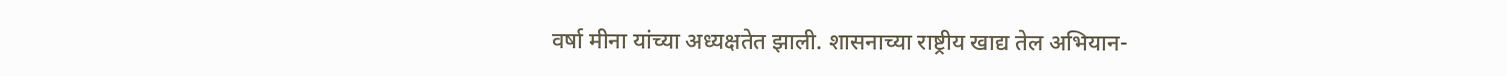वर्षा मीना यांच्या अध्यक्षतेत झाली. शासनाच्या राष्ट्रीय खाद्य तेल अभियान-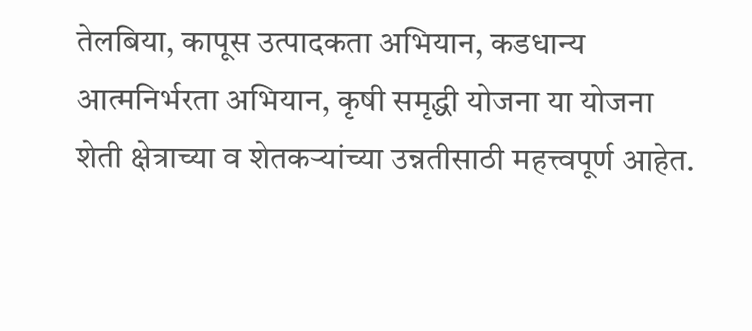तेलबिया, कापूस उत्पादकता अभियान, कडधान्य आत्मनिर्भरता अभियान, कृषी समृद्धी योजना या योजना शेती क्षेत्राच्या व शेतकऱ्यांच्या उन्नतीसाठी महत्त्वपूर्ण आहेत.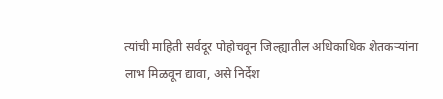त्यांची माहिती सर्वदूर पोहोचवून जिल्ह्यातील अधिकाधिक शेतकऱ्यांना लाभ मिळवून द्यावा, असे निर्देश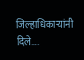जिल्हाधिकाऱ्यांनी दिले….